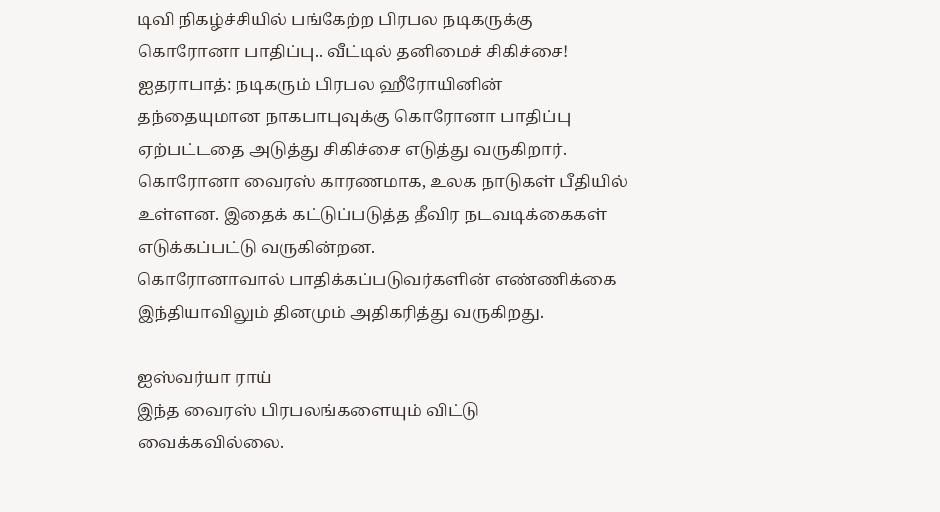டிவி நிகழ்ச்சியில் பங்கேற்ற பிரபல நடிகருக்கு கொரோனா பாதிப்பு.. வீட்டில் தனிமைச் சிகிச்சை!
ஐதராபாத்: நடிகரும் பிரபல ஹீரோயினின் தந்தையுமான நாகபாபுவுக்கு கொரோனா பாதிப்பு ஏற்பட்டதை அடுத்து சிகிச்சை எடுத்து வருகிறார்.
கொரோனா வைரஸ் காரணமாக, உலக நாடுகள் பீதியில் உள்ளன. இதைக் கட்டுப்படுத்த தீவிர நடவடிக்கைகள் எடுக்கப்பட்டு வருகின்றன.
கொரோனாவால் பாதிக்கப்படுவர்களின் எண்ணிக்கை இந்தியாவிலும் தினமும் அதிகரித்து வருகிறது.

ஐஸ்வர்யா ராய்
இந்த வைரஸ் பிரபலங்களையும் விட்டு வைக்கவில்லை.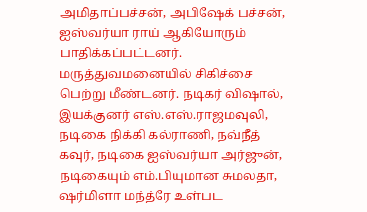அமிதாப்பச்சன், அபிஷேக் பச்சன், ஐஸ்வர்யா ராய் ஆகியோரும் பாதிக்கப்பட்டனர். மருத்துவமனையில் சிகிச்சை பெற்று மீண்டனர். நடிகர் விஷால், இயக்குனர் எஸ்.எஸ்.ராஜமவுலி, நடிகை நிக்கி கல்ராணி, நவ்நீத் கவுர், நடிகை ஐஸ்வர்யா அர்ஜுன், நடிகையும் எம்.பியுமான சுமலதா, ஷர்மிளா மந்த்ரே உள்பட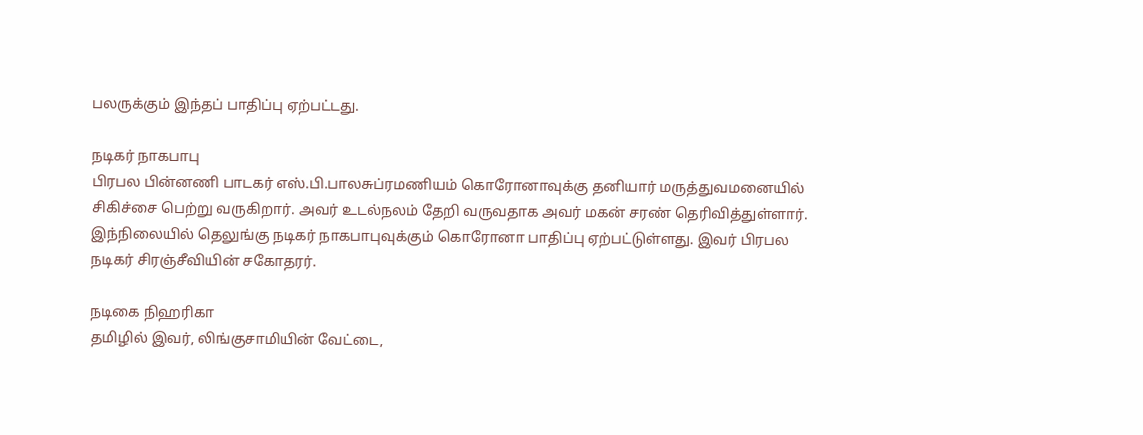பலருக்கும் இந்தப் பாதிப்பு ஏற்பட்டது.

நடிகர் நாகபாபு
பிரபல பின்னணி பாடகர் எஸ்.பி.பாலசுப்ரமணியம் கொரோனாவுக்கு தனியார் மருத்துவமனையில் சிகிச்சை பெற்று வருகிறார். அவர் உடல்நலம் தேறி வருவதாக அவர் மகன் சரண் தெரிவித்துள்ளார். இந்நிலையில் தெலுங்கு நடிகர் நாகபாபுவுக்கும் கொரோனா பாதிப்பு ஏற்பட்டுள்ளது. இவர் பிரபல நடிகர் சிரஞ்சீவியின் சகோதரர்.

நடிகை நிஹரிகா
தமிழில் இவர், லிங்குசாமியின் வேட்டை,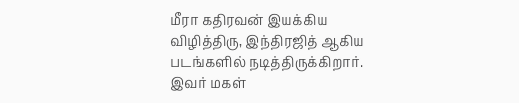மீரா கதிரவன் இயக்கிய விழித்திரு, இந்திரஜித் ஆகிய படங்களில் நடித்திருக்கிறார். இவர் மகள்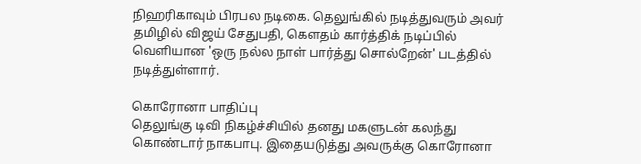நிஹரிகாவும் பிரபல நடிகை. தெலுங்கில் நடித்துவரும் அவர் தமிழில் விஜய் சேதுபதி, கெளதம் கார்த்திக் நடிப்பில் வெளியான 'ஒரு நல்ல நாள் பார்த்து சொல்றேன்' படத்தில் நடித்துள்ளார்.

கொரோனா பாதிப்பு
தெலுங்கு டிவி நிகழ்ச்சியில் தனது மகளுடன் கலந்து கொண்டார் நாகபாபு. இதையடுத்து அவருக்கு கொரோனா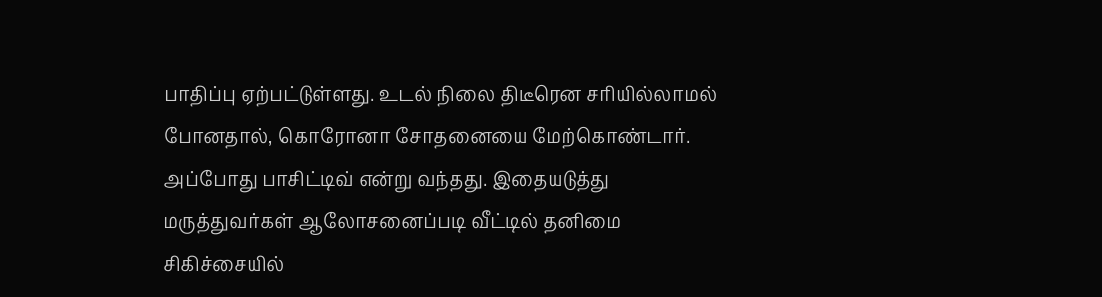பாதிப்பு ஏற்பட்டுள்ளது. உடல் நிலை திடீரென சரியில்லாமல் போனதால், கொரோனா சோதனையை மேற்கொண்டார். அப்போது பாசிட்டிவ் என்று வந்தது. இதையடுத்து மருத்துவர்கள் ஆலோசனைப்படி வீட்டில் தனிமை சிகிச்சையில்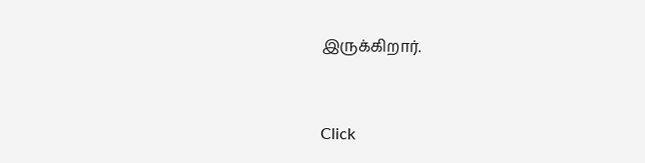இருக்கிறார்.


Click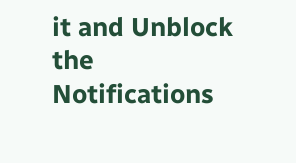it and Unblock the Notifications